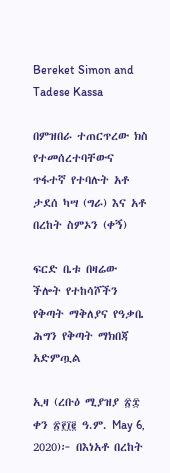Bereket Simon and Tadese Kassa

በምዝበራ ተጠርጥረው ክስ የተመሰረተባቸውና ጥፋተኛ የተባሉት አቶ ታደሰ ካሣ (ግራ) እና አቶ በረከት ስምኦን (ቀኝ)

ፍርድ ቤቱ በዛሬው ችሎት የተከሳሾችን የቅጣት ማቅለያና የዓቃቤ ሕግን የቅጣት ማክበጃ አድምጧል

ኢዛ (ረቡዕ ሚያዝያ ፳፰ ቀን ፳፻፲፪ ዓ.ም. May 6, 2020)፦ በእነአቶ በረከት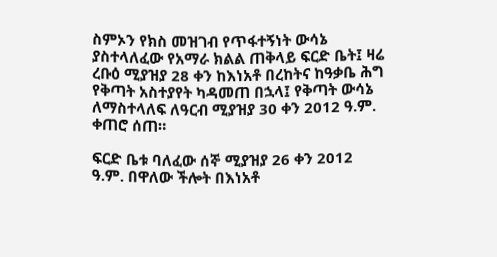ስምኦን የክስ መዝገብ የጥፋተኝነት ውሳኔ ያስተላለፈው የአማራ ክልል ጠቅላይ ፍርድ ቤት፤ ዛሬ ረቡዕ ሚያዝያ 28 ቀን ከእነአቶ በረከትና ከዓቃቤ ሕግ የቅጣት አስተያየት ካዳመጠ በኋላ፤ የቅጣት ውሳኔ ለማስተላለፍ ለዓርብ ሚያዝያ 30 ቀን 2012 ዓ.ም. ቀጠሮ ሰጠ።

ፍርድ ቤቱ ባለፈው ሰኞ ሚያዝያ 26 ቀን 2012 ዓ.ም. በዋለው ችሎት በእነአቶ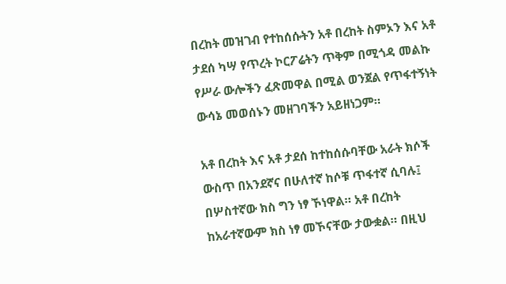በረከት መዝገብ የተከሰሱትን አቶ በረከት ስምኦን እና አቶ ታደሰ ካሣ የጥረት ኮርፖሬትን ጥቅም በሚጎዳ መልኩ የሥራ ውሎችን ፈጽመዋል በሚል ወንጀል የጥፋተኝነት ውሳኔ መወሰኑን መዘገባችን አይዘነጋም።

አቶ በረከት እና አቶ ታደሰ ከተከሰሱባቸው አራት ክሶች ውስጥ በአንደኛና በሁለተኛ ከሶቹ ጥፋተኛ ሲባሉ፤ በሦስተኛው ክስ ግን ነፃ ኾነዋል። አቶ በረከት ከአራተኛውም ክስ ነፃ መኾናቸው ታውቋል። በዚህ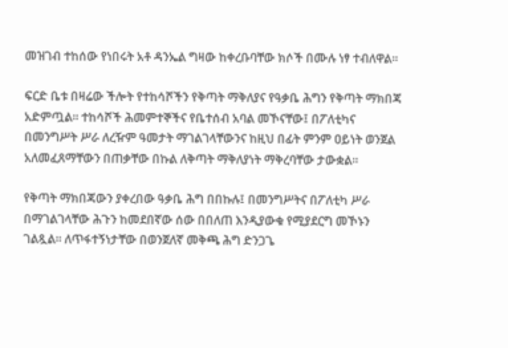መዝገብ ተከሰው የነበሩት አቶ ዳንኤል ግዛው ከቀረቡባቸው ክሶች በሙሉ ነፃ ተብለዋል።

ፍርድ ቤቱ በዛሬው ችሎት የተከሳሾችን የቅጣት ማቅለያና የዓቃቤ ሕግን የቅጣት ማክበጃ አድምጧል። ተከሳሾች ሕመምተኞችና የቤተሰብ አባል መኾናቸው፤ በፖለቲካና በመንግሥት ሥራ ለረዥም ዓመታት ማገልገላቸውንና ከዚህ በፊት ምንም ዐይነት ወንጀል አለመፈጸማቸውን በጠቃቸው በኩል ለቅጣት ማቅለያነት ማቅረባቸው ታውቋል።

የቅጣት ማክበጃውን ያቀረበው ዓቃቤ ሕግ በበኩሉ፤ በመንግሥትና በፖለቲካ ሥራ በማገልገላቸው ሕጉን ከመደበኛው ሰው በበለጠ እንዲያውቁ የሚያደርግ መኾኑን ገልጿል። ለጥፋተኝነታቸው በወንጀለኛ መቅጫ ሕግ ድንጋጌ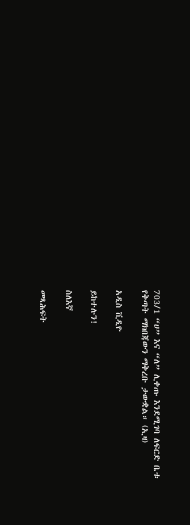703/1 “ሀ” እና “ለ” ሊቀጡ እንደሚገባ ለፍርድ ቤቱ የቅጣት ማክበጃውን ማቅረቡ ታውቋል። (ኢዛ)

አዲስ ቪዲዮ

ይከተሉን!

ስለእኛ

መጻሕፍት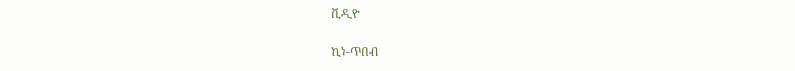ቪዲዮ

ኪነ-ጥበብ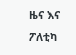ዜና እና ፖለቲካ